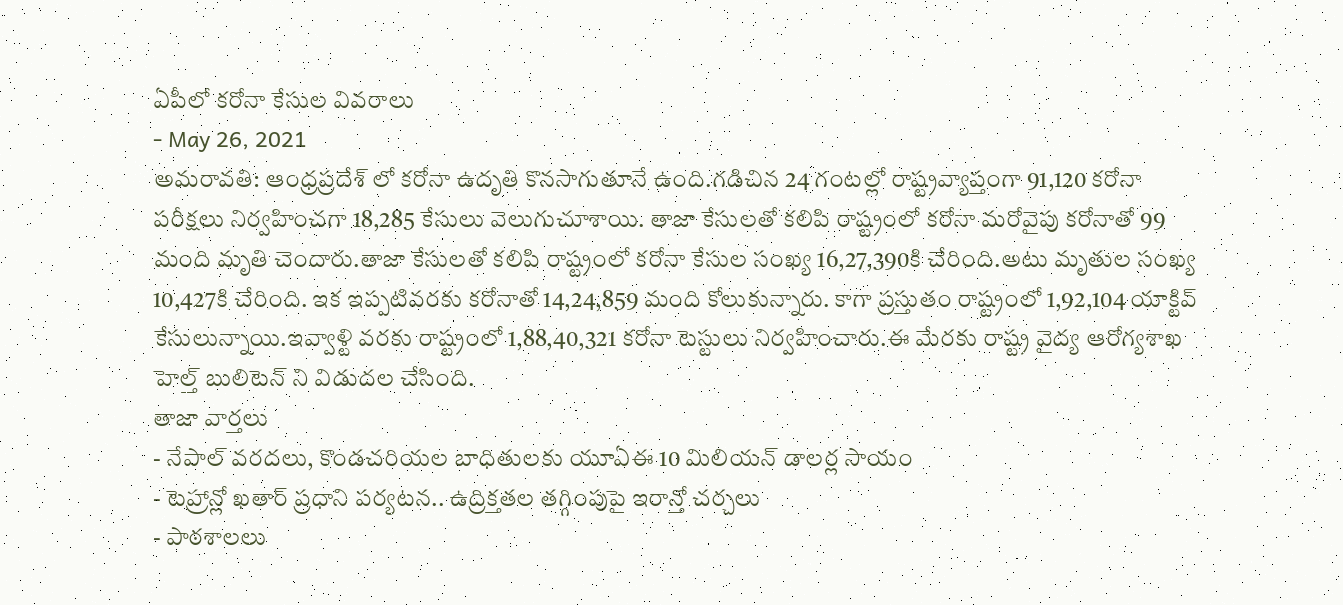ఏపీలో కరోనా కేసుల వివరాలు
- May 26, 2021
అమరావతి: ఆంధ్రప్రదేశ్ లో కరోనా ఉదృతి కొనసాగుతూనే ఉంది.గడిచిన 24 గంటల్లో రాష్ట్రవ్యాప్తంగా 91,120 కరోనా పరీక్షలు నిర్వహించగా 18,285 కేసులు వెలుగుచూశాయి. తాజా కేసులతో కలిపి రాష్ట్రంలో కరోనా మరోవైపు కరోనాతో 99 మంది మృతి చెందారు.తాజా కేసులతో కలిపి రాష్ట్రంలో కరోనా కేసుల సంఖ్య 16,27,390కి చేరింది.అటు మృతుల సంఖ్య 10,427కి చేరింది. ఇక ఇప్పటివరకు కరోనాతో 14,24,859 మంది కోలుకున్నారు. కాగా ప్రస్తుతం రాష్ట్రంలో 1,92,104 యాక్టివ్ కేసులున్నాయి.ఇవ్వాళ్టి వరకు రాష్ట్రంలో 1,88,40,321 కరోనా టెస్టులు నిర్వహించారు.ఈ మేరకు రాష్ట్ర వైద్య ఆరోగ్యశాఖ హెల్త్ బులిటెన్ ని విడుదల చేసింది.
తాజా వార్తలు
- నేపాల్ వరదలు, కొండచరియల బాధితులకు యూఏఈ 10 మిలియన్ డాలర్ల సాయం
- టెహ్రాన్లో ఖతార్ ప్రధాని పర్యటన.. ఉద్రిక్తతల తగ్గింపుపై ఇరాన్తో చర్చలు
- పాఠశాలలు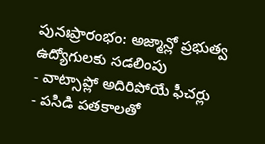పునఃప్రారంభం: అజ్మాన్లో ప్రభుత్వ ఉద్యోగులకు సడలింపు
- వాట్సాప్లో అదిరిపోయే ఫీచర్లు
- పసిడి పతకాలతో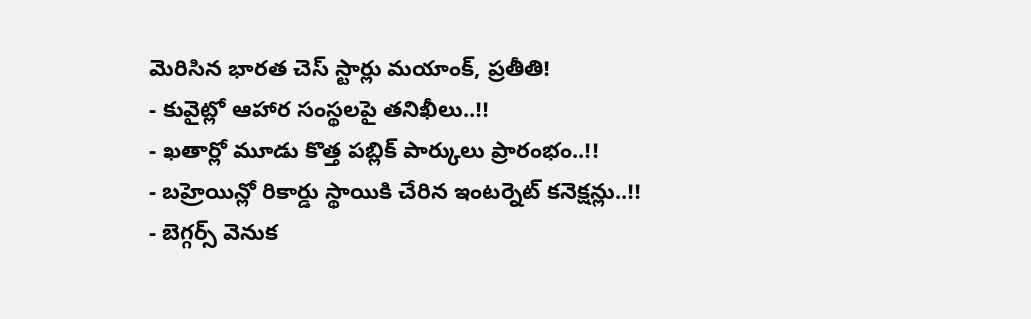మెరిసిన భారత చెస్ స్టార్లు మయాంక్, ప్రతీతి!
- కువైట్లో ఆహార సంస్థలపై తనిఖీలు..!!
- ఖతార్లో మూడు కొత్త పబ్లిక్ పార్కులు ప్రారంభం..!!
- బహ్రెయిన్లో రికార్డు స్థాయికి చేరిన ఇంటర్నెట్ కనెక్షన్లు..!!
- బెగ్గర్స్ వెనుక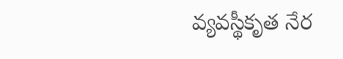వ్యవస్థీకృత నేర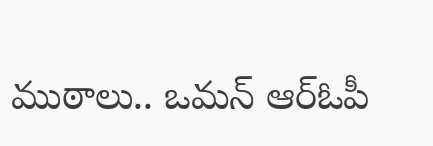ముఠాలు.. ఒమన్ ఆర్ఓపీ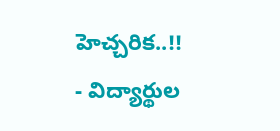హెచ్చరిక..!!
- విద్యార్థుల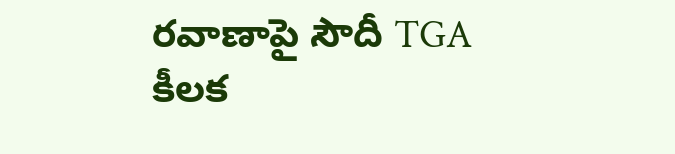రవాణాపై సౌదీ TGA కీలక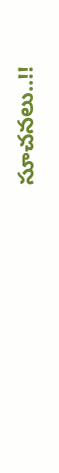సూచనలు..!!